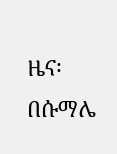ዜና፡ በሱማሌ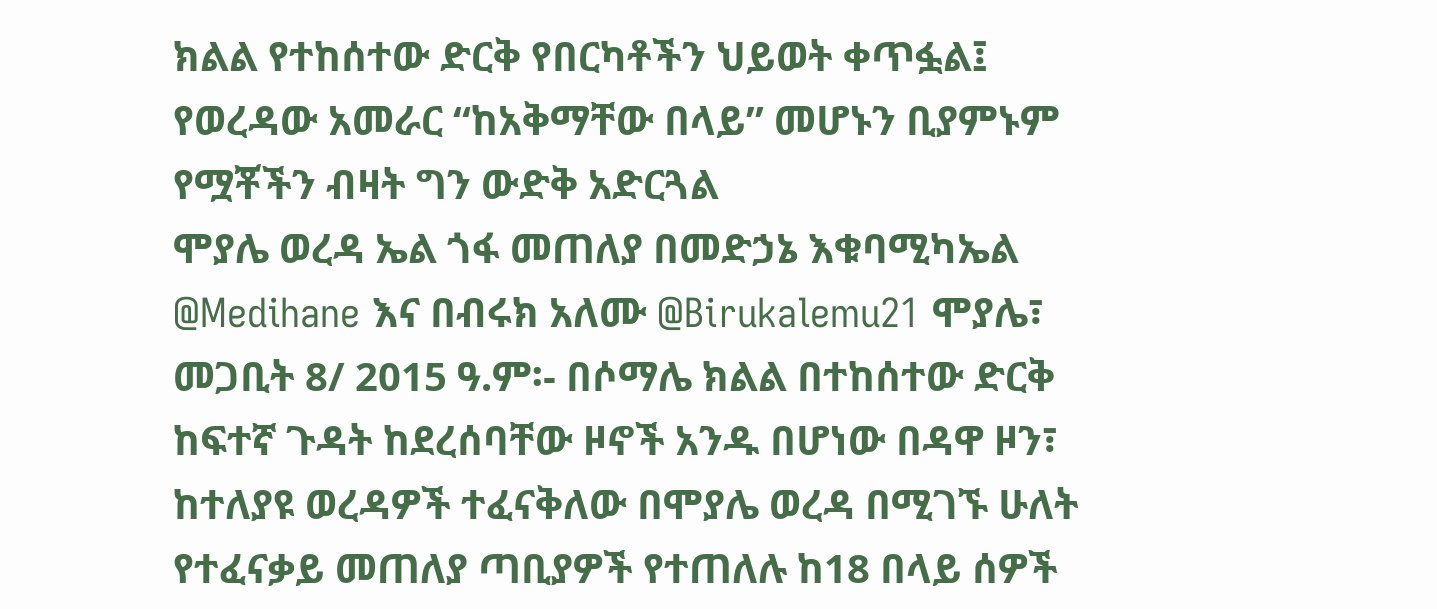ክልል የተከሰተው ድርቅ የበርካቶችን ህይወት ቀጥፏል፤ የወረዳው አመራር “ከአቅማቸው በላይ” መሆኑን ቢያምኑም የሟቾችን ብዛት ግን ውድቅ አድርጓል
ሞያሌ ወረዳ ኤል ጎፋ መጠለያ በመድኃኔ እቁባሚካኤል @Medihane እና በብሩክ አለሙ @Birukalemu21 ሞያሌ፣ መጋቢት 8/ 2015 ዓ.ም፡- በሶማሌ ክልል በተከሰተው ድርቅ ከፍተኛ ጉዳት ከደረሰባቸው ዞኖች አንዱ በሆነው በዳዋ ዞን፣ ከተለያዩ ወረዳዎች ተፈናቅለው በሞያሌ ወረዳ በሚገኙ ሁለት የተፈናቃይ መጠለያ ጣቢያዎች የተጠለሉ ከ18 በላይ ሰዎች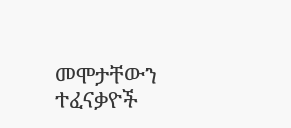መሞታቸውን ተፈናቃዮች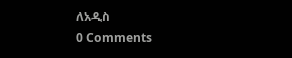ለአዲስ
0 Comments